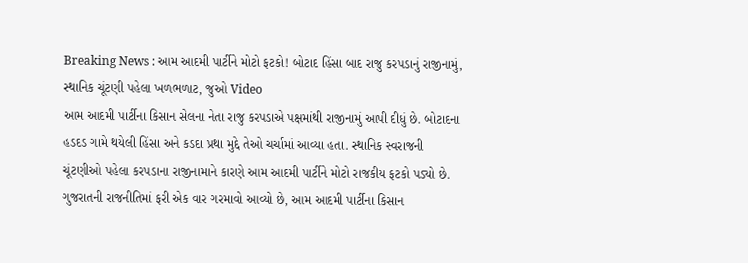Breaking News : આમ આદમી પાર્ટીને મોટો ફટકો! બોટાદ હિંસા બાદ રાજુ કરપડાનું રાજીનામું, સ્થાનિક ચૂંટણી પહેલા ખળભળાટ, જુઓ Video
આમ આદમી પાર્ટીના કિસાન સેલના નેતા રાજુ કરપડાએ પક્ષમાંથી રાજીનામું આપી દીધું છે. બોટાદના હડદડ ગામે થયેલી હિંસા અને કડદા પ્રથા મુદ્દે તેઓ ચર્ચામાં આવ્યા હતા. સ્થાનિક સ્વરાજની ચૂંટણીઓ પહેલા કરપડાના રાજીનામાને કારણે આમ આદમી પાર્ટીને મોટો રાજકીય ફટકો પડ્યો છે.
ગુજરાતની રાજનીતિમાં ફરી એક વાર ગરમાવો આવ્યો છે, આમ આદમી પાર્ટીના કિસાન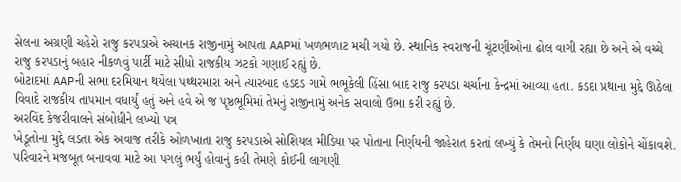સેલના અગ્રણી ચહેરો રાજુ કરપડાએ અચાનક રાજીનામું આપતા AAPમાં ખળભળાટ મચી ગયો છે. સ્થાનિક સ્વરાજની ચૂંટણીઓના ઢોલ વાગી રહ્યા છે અને એ વચ્ચે રાજુ કરપડાનું બહાર નીકળવું પાર્ટી માટે સીધો રાજકીય ઝટકો ગણાઈ રહ્યું છે.
બોટાદમાં AAPની સભા દરમિયાન થયેલા પથ્થરમારા અને ત્યારબાદ હડદડ ગામે ભભૂકેલી હિંસા બાદ રાજુ કરપડા ચર્ચાના કેન્દ્રમાં આવ્યા હતા. કડદા પ્રથાના મુદ્દે ઊઠેલા વિવાદે રાજકીય તાપમાન વધાર્યું હતું અને હવે એ જ પૃષ્ઠભૂમિમાં તેમનું રાજીનામું અનેક સવાલો ઉભા કરી રહ્યું છે.
અરવિંદ કેજરીવાલને સંબોધીને લખ્યો પત્ર
ખેડૂતોના મુદ્દે લડતા એક અવાજ તરીકે ઓળખાતા રાજુ કરપડાએ સોશિયલ મીડિયા પર પોતાના નિર્ણયની જાહેરાત કરતાં લખ્યું કે તેમનો નિર્ણય ઘણા લોકોને ચોંકાવશે. પરિવારને મજબૂત બનાવવા માટે આ પગલું ભર્યું હોવાનું કહી તેમણે કોઈની લાગણી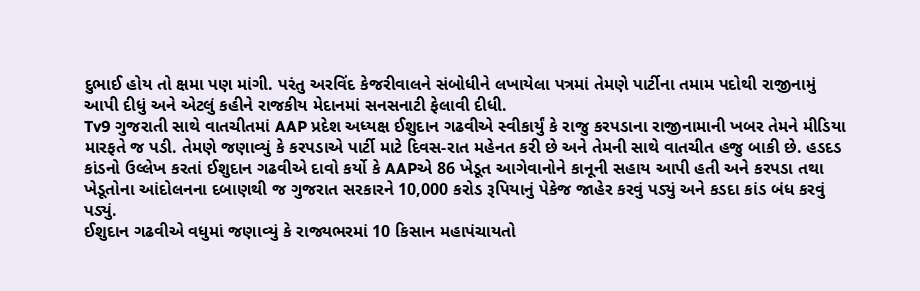દુભાઈ હોય તો ક્ષમા પણ માંગી. પરંતુ અરવિંદ કેજરીવાલને સંબોધીને લખાયેલા પત્રમાં તેમણે પાર્ટીના તમામ પદોથી રાજીનામું આપી દીધું અને એટલું કહીને રાજકીય મેદાનમાં સનસનાટી ફેલાવી દીધી.
Tv9 ગુજરાતી સાથે વાતચીતમાં AAP પ્રદેશ અધ્યક્ષ ઈશુદાન ગઢવીએ સ્વીકાર્યું કે રાજુ કરપડાના રાજીનામાની ખબર તેમને મીડિયા મારફતે જ પડી. તેમણે જણાવ્યું કે કરપડાએ પાર્ટી માટે દિવસ-રાત મહેનત કરી છે અને તેમની સાથે વાતચીત હજુ બાકી છે. હડદડ કાંડનો ઉલ્લેખ કરતાં ઈશુદાન ગઢવીએ દાવો કર્યો કે AAPએ 86 ખેડૂત આગેવાનોને કાનૂની સહાય આપી હતી અને કરપડા તથા ખેડૂતોના આંદોલનના દબાણથી જ ગુજરાત સરકારને 10,000 કરોડ રૂપિયાનું પેકેજ જાહેર કરવું પડ્યું અને કડદા કાંડ બંધ કરવું પડ્યું.
ઈશુદાન ગઢવીએ વધુમાં જણાવ્યું કે રાજ્યભરમાં 10 કિસાન મહાપંચાયતો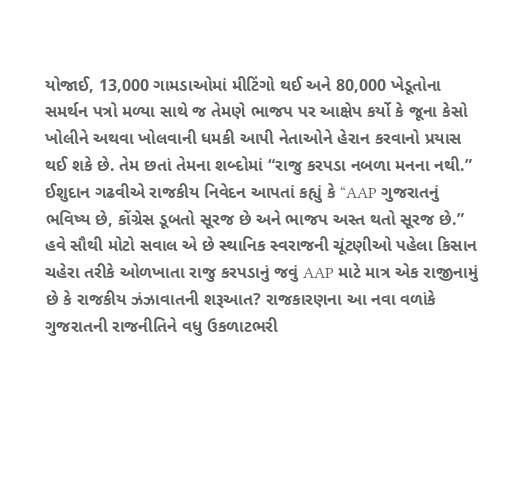યોજાઈ, 13,000 ગામડાઓમાં મીટિંગો થઈ અને 80,000 ખેડૂતોના સમર્થન પત્રો મળ્યા સાથે જ તેમણે ભાજપ પર આક્ષેપ કર્યો કે જૂના કેસો ખોલીને અથવા ખોલવાની ધમકી આપી નેતાઓને હેરાન કરવાનો પ્રયાસ થઈ શકે છે. તેમ છતાં તેમના શબ્દોમાં “રાજુ કરપડા નબળા મનના નથી.”
ઈશુદાન ગઢવીએ રાજકીય નિવેદન આપતાં કહ્યું કે “AAP ગુજરાતનું ભવિષ્ય છે, કોંગ્રેસ ડૂબતો સૂરજ છે અને ભાજપ અસ્ત થતો સૂરજ છે.” હવે સૌથી મોટો સવાલ એ છે સ્થાનિક સ્વરાજની ચૂંટણીઓ પહેલા કિસાન ચહેરા તરીકે ઓળખાતા રાજુ કરપડાનું જવું AAP માટે માત્ર એક રાજીનામું છે કે રાજકીય ઝંઝાવાતની શરૂઆત? રાજકારણના આ નવા વળાંકે ગુજરાતની રાજનીતિને વધુ ઉકળાટભરી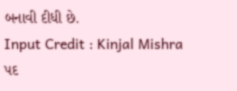બનાવી દીધી છે.
Input Credit : Kinjal Mishra
પદ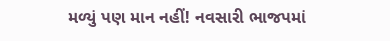મળ્યું પણ માન નહીં! નવસારી ભાજપમાં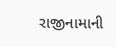રાજીનામાની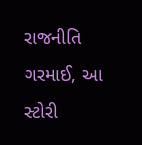રાજનીતિ ગરમાઈ, આ સ્ટોરી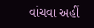વાંચવા અહીં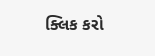ક્લિક કરો